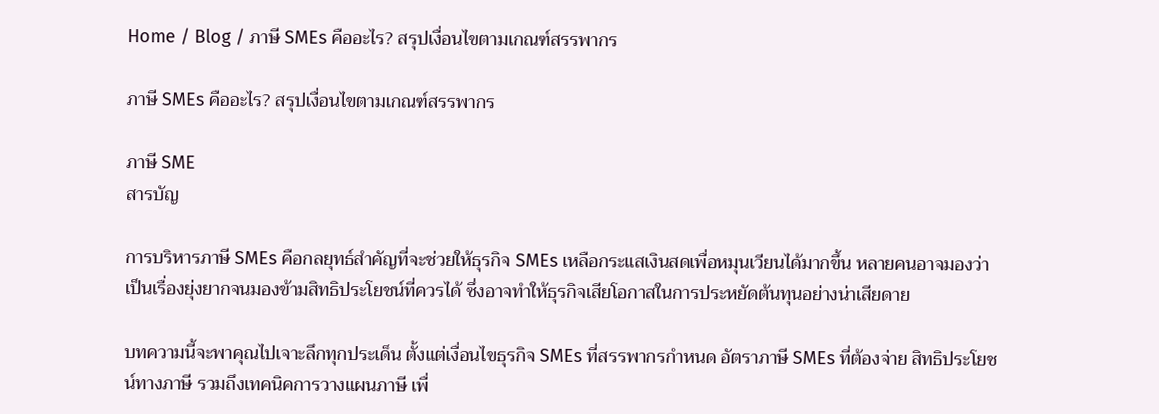Home / Blog / ภาษี SMEs คืออะไร? สรุปเงื่อนไขตามเกณฑ์สรรพากร

ภาษี SMEs คืออะไร? สรุปเงื่อนไขตามเกณฑ์สรรพากร

ภาษี SME
สารบัญ

การบริหารภาษี SMEs คือกลยุทธ์สำคัญที่จะช่วยให้ธุรกิจ SMEs เหลือกระแสเงินสดเพื่อหมุนเวียนได้มากขึ้น หลายคนอาจมองว่าเป็นเรื่องยุ่งยากจนมองข้ามสิทธิประโยชน์ที่ควรได้ ซึ่งอาจทำให้ธุรกิจเสียโอกาสในการประหยัดต้นทุนอย่างน่าเสียดาย

บทความนี้จะพาคุณไปเจาะลึกทุกประเด็น ตั้งแต่เงื่อนไขธุรกิจ SMEs ที่สรรพากรกำหนด อัตราภาษี SMEs ที่ต้องจ่าย สิทธิประโยชน์ทางภาษี รวมถึงเทคนิคการวางแผนภาษี เพื่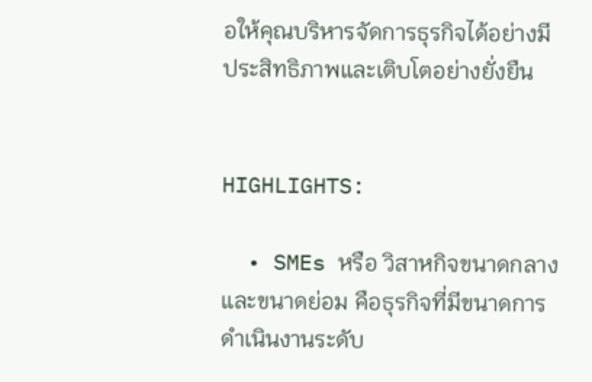อให้คุณบริหารจัดการธุรกิจได้อย่างมีประสิทธิภาพและเติบโตอย่างยั่งยืน


HIGHLIGHTS:

  • SMEs หรือ วิสาหกิจขนาดกลางและขนาดย่อม คือธุรกิจที่มีขนาดการดำเนินงานระดับ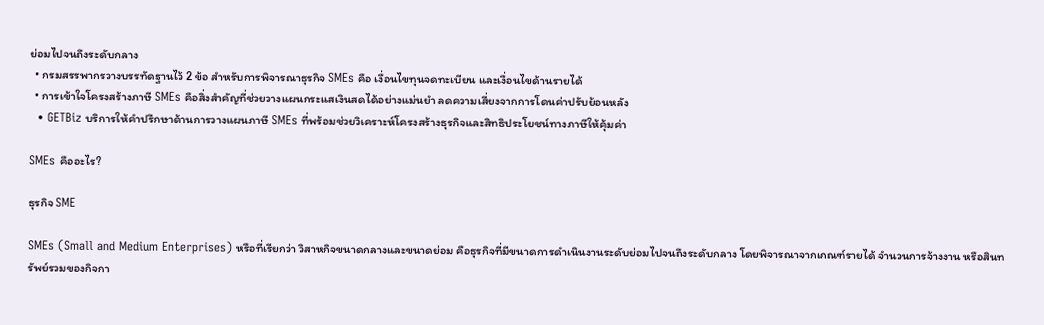ย่อมไปจนถึงระดับกลาง
  • กรมสรรพากรวางบรรทัดฐานไว้ 2 ข้อ สำหรับการพิจารณาธุรกิจ SMEs คือ เงื่อนไขทุนจดทะเบียน และเงื่อนไขด้านรายได้
  • การเข้าใจโครงสร้างภาษี SMEs คือสิ่งสำคัญที่ช่วยวางแผนกระแสเงินสดได้อย่างแม่นยำ ลดความเสี่ยงจากการโดนค่าปรับย้อนหลัง
  • GETBiz บริการให้คำปรึกษาด้านการวางแผนภาษี SMEs ที่พร้อมช่วยวิเคราะห์โครงสร้างธุรกิจและสิทธิประโยชน์ทางภาษีให้คุ้มค่า

SMEs คืออะไร?

ธุรกิจ SME

SMEs (Small and Medium Enterprises) หรือที่เรียกว่า วิสาหกิจขนาดกลางและขนาดย่อม คือธุรกิจที่มีขนาดการดำเนินงานระดับย่อมไปจนถึงระดับกลาง โดยพิจารณาจากเกณฑ์รายได้ จำนวนการจ้างงาน หรือสินทรัพย์รวมของกิจกา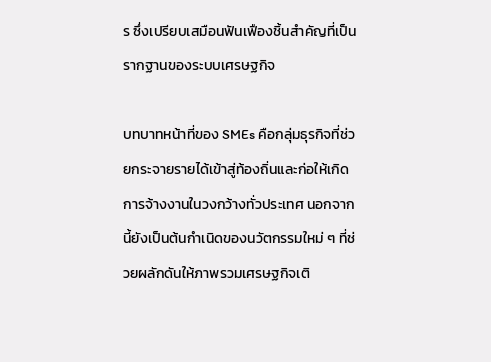ร ซึ่งเปรียบเสมือนฟันเฟืองชิ้นสำคัญที่เป็นรากฐานของระบบเศรษฐกิจ

บทบาทหน้าที่ของ SMEs คือกลุ่มธุรกิจที่ช่วยกระจายรายได้เข้าสู่ท้องถิ่นและก่อให้เกิดการจ้างงานในวงกว้างทั่วประเทศ นอกจากนี้ยังเป็นต้นกำเนิดของนวัตกรรมใหม่ ๆ ที่ช่วยผลักดันให้ภาพรวมเศรษฐกิจเติ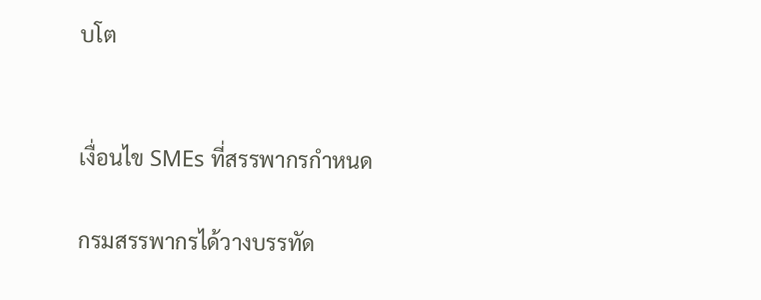บโต


เงื่อนไข SMEs ที่สรรพากรกำหนด

กรมสรรพากรได้วางบรรทัด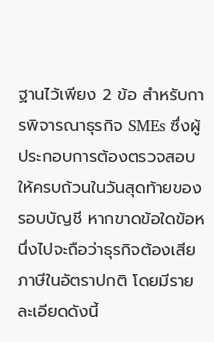ฐานไว้เพียง 2 ข้อ สำหรับการพิจารณาธุรกิจ SMEs ซึ่งผู้ประกอบการต้องตรวจสอบให้ครบถ้วนในวันสุดท้ายของรอบบัญชี หากขาดข้อใดข้อหนึ่งไปจะถือว่าธุรกิจต้องเสียภาษีในอัตราปกติ โดยมีรายละเอียดดังนี้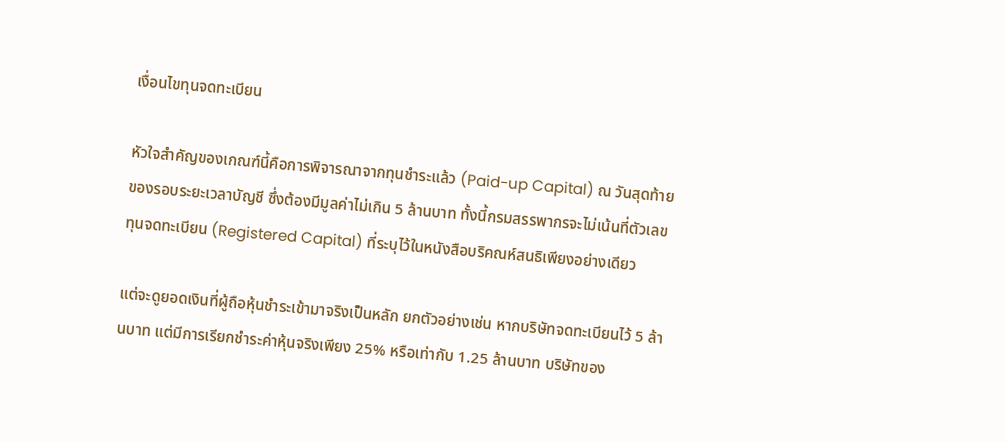เงื่อนไขทุนจดทะเบียน

หัวใจสำคัญของเกณฑ์นี้คือการพิจารณาจากทุนชำระแล้ว (Paid-up Capital) ณ วันสุดท้ายของรอบระยะเวลาบัญชี ซึ่งต้องมีมูลค่าไม่เกิน 5 ล้านบาท ทั้งนี้กรมสรรพากรจะไม่เน้นที่ตัวเลขทุนจดทะเบียน (Registered Capital) ที่ระบุไว้ในหนังสือบริคณห์สนธิเพียงอย่างเดียว

แต่จะดูยอดเงินที่ผู้ถือหุ้นชำระเข้ามาจริงเป็นหลัก ยกตัวอย่างเช่น หากบริษัทจดทะเบียนไว้ 5 ล้านบาท แต่มีการเรียกชำระค่าหุ้นจริงเพียง 25% หรือเท่ากับ 1.25 ล้านบาท บริษัทของ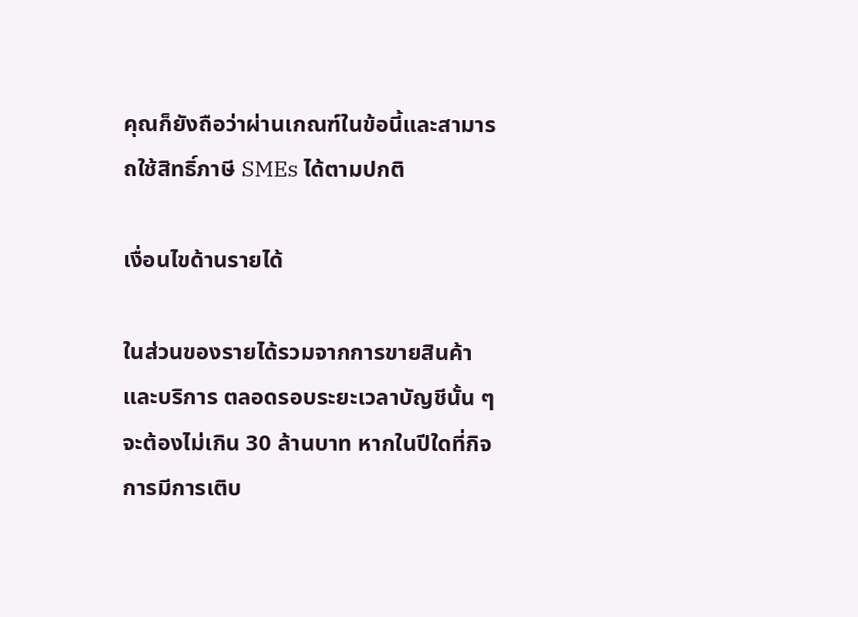คุณก็ยังถือว่าผ่านเกณฑ์ในข้อนี้และสามารถใช้สิทธิ์ภาษี SMEs ได้ตามปกติ

เงื่อนไขด้านรายได้

ในส่วนของรายได้รวมจากการขายสินค้าและบริการ ตลอดรอบระยะเวลาบัญชีนั้น ๆ จะต้องไม่เกิน 30 ล้านบาท หากในปีใดที่กิจการมีการเติบ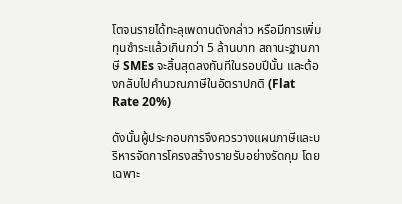โตจนรายได้ทะลุเพดานดังกล่าว หรือมีการเพิ่มทุนชำระแล้วเกินกว่า 5 ล้านบาท สถานะฐานภาษี SMEs จะสิ้นสุดลงทันทีในรอบปีนั้น และต้องกลับไปคำนวณภาษีในอัตราปกติ (Flat Rate 20%)

ดังนั้นผู้ประกอบการจึงควรวางแผนภาษีและบริหารจัดการโครงสร้างรายรับอย่างรัดกุม โดยเฉพาะ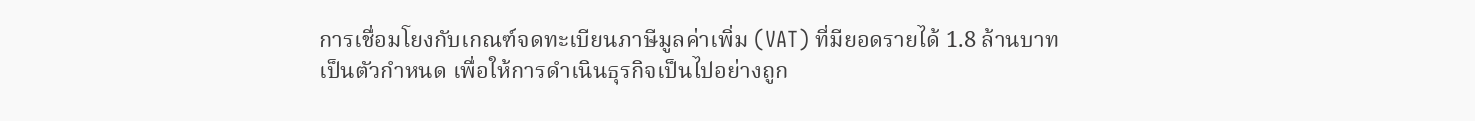การเชื่อมโยงกับเกณฑ์จดทะเบียนภาษีมูลค่าเพิ่ม (VAT) ที่มียอดรายได้ 1.8 ล้านบาทเป็นตัวกำหนด เพื่อให้การดำเนินธุรกิจเป็นไปอย่างถูก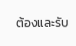ต้องและรับ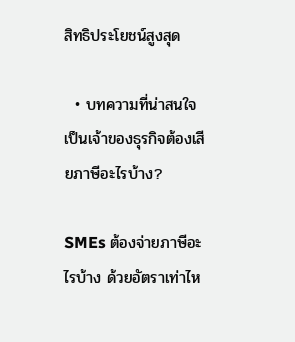สิทธิประโยชน์สูงสุด

  • บทความที่น่าสนใจ เป็นเจ้าของธุรกิจต้องเสียภาษีอะไรบ้าง?

SMEs ต้องจ่ายภาษีอะไรบ้าง ด้วยอัตราเท่าไห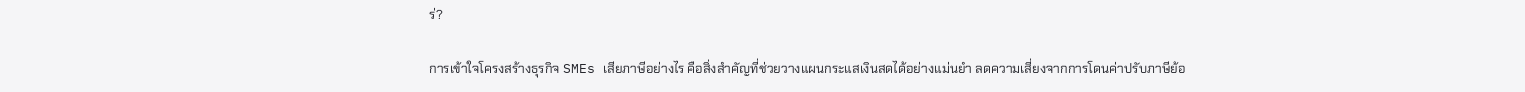ร่?

การเข้าใจโครงสร้างธุรกิจ SMEs เสียภาษีอย่างไร คือสิ่งสำคัญที่ช่วยวางแผนกระแสเงินสดได้อย่างแม่นยำ ลดความเสี่ยงจากการโดนค่าปรับภาษีย้อ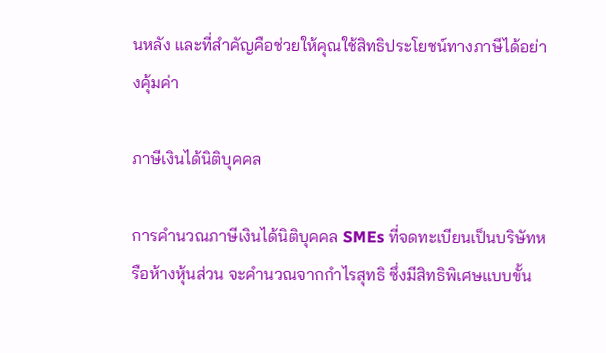นหลัง และที่สำคัญคือช่วยให้คุณใช้สิทธิประโยชน์ทางภาษีได้อย่างคุ้มค่า

ภาษีเงินได้นิติบุคคล

การคำนวณภาษีเงินได้นิติบุคคล SMEs ที่จดทะเบียนเป็นบริษัทหรือห้างหุ้นส่วน จะคำนวณจากกำไรสุทธิ ซึ่งมีสิทธิพิเศษแบบขั้น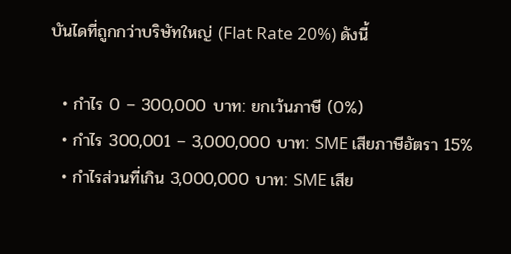บันไดที่ถูกกว่าบริษัทใหญ่ (Flat Rate 20%) ดังนี้

  • กำไร 0 – 300,000 บาท: ยกเว้นภาษี (0%)
  • กำไร 300,001 – 3,000,000 บาท: SME เสียภาษีอัตรา 15%
  • กำไรส่วนที่เกิน 3,000,000 บาท: SME เสีย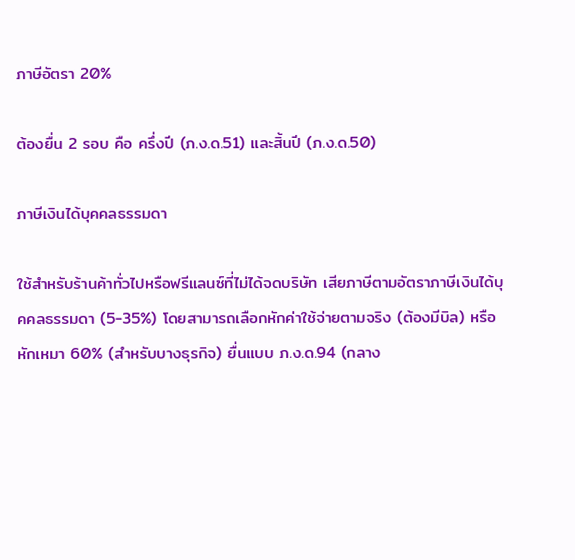ภาษีอัตรา 20%

ต้องยื่น 2 รอบ คือ ครึ่งปี (ภ.ง.ด.51) และสิ้นปี (ภ.ง.ด.50)

ภาษีเงินได้บุคคลธรรมดา

ใช้สำหรับร้านค้าทั่วไปหรือฟรีแลนซ์ที่ไม่ได้จดบริษัท เสียภาษีตามอัตราภาษีเงินได้บุคคลธรรมดา (5-35%) โดยสามารถเลือกหักค่าใช้จ่ายตามจริง (ต้องมีบิล) หรือหักเหมา 60% (สำหรับบางธุรกิจ) ยื่นแบบ ภ.ง.ด.94 (กลาง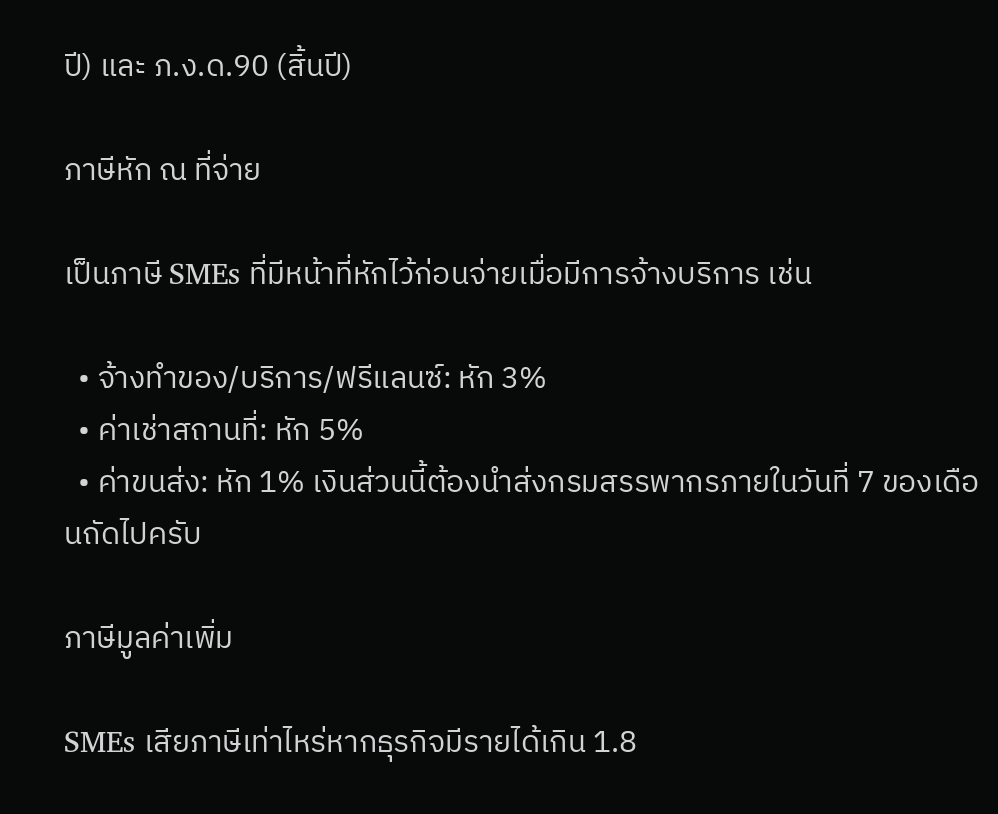ปี) และ ภ.ง.ด.90 (สิ้นปี)

ภาษีหัก ณ ที่จ่าย

เป็นภาษี SMEs ที่มีหน้าที่หักไว้ก่อนจ่ายเมื่อมีการจ้างบริการ เช่น

  • จ้างทำของ/บริการ/ฟรีแลนซ์: หัก 3%
  • ค่าเช่าสถานที่: หัก 5%
  • ค่าขนส่ง: หัก 1% เงินส่วนนี้ต้องนำส่งกรมสรรพากรภายในวันที่ 7 ของเดือนถัดไปครับ

ภาษีมูลค่าเพิ่ม

SMEs เสียภาษีเท่าไหร่หากธุรกิจมีรายได้เกิน 1.8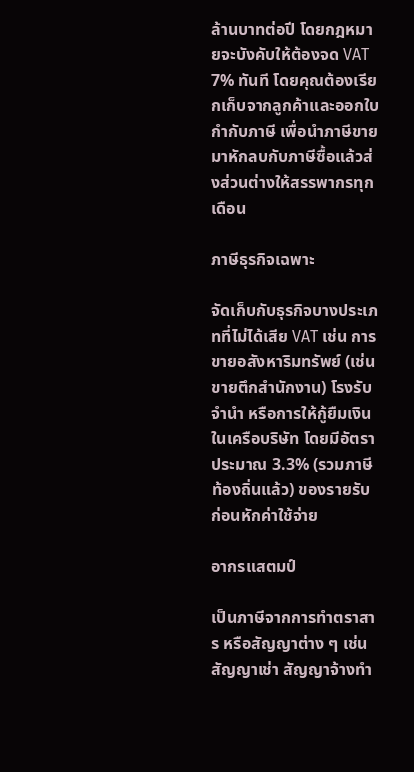ล้านบาทต่อปี โดยกฎหมายจะบังคับให้ต้องจด VAT 7% ทันที โดยคุณต้องเรียกเก็บจากลูกค้าและออกใบกำกับภาษี เพื่อนำภาษีขายมาหักลบกับภาษีซื้อแล้วส่งส่วนต่างให้สรรพากรทุกเดือน

ภาษีธุรกิจเฉพาะ

จัดเก็บกับธุรกิจบางประเภทที่ไม่ได้เสีย VAT เช่น การขายอสังหาริมทรัพย์ (เช่น ขายตึกสำนักงาน) โรงรับจำนำ หรือการให้กู้ยืมเงินในเครือบริษัท โดยมีอัตราประมาณ 3.3% (รวมภาษีท้องถิ่นแล้ว) ของรายรับก่อนหักค่าใช้จ่าย

อากรแสตมป์

เป็นภาษีจากการทำตราสาร หรือสัญญาต่าง ๆ เช่น สัญญาเช่า สัญญาจ้างทำ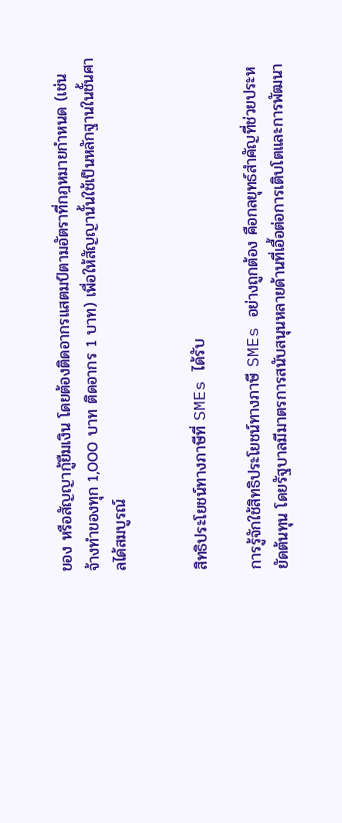ของ หรือสัญญากู้ยืมเงิน โดยต้องติดอากรแสตมป์ตามอัตราที่กฎหมายกำหนด (เช่น จ้างทำของทุก 1,000 บาท ติดอากร 1 บาท) เพื่อให้สัญญานั้นใช้เป็นหลักฐานในชั้นศาลได้สมบูรณ์


สิทธิประโยชน์ทางภาษีที่ SMEs ได้รับ

การรู้จักใช้สิทธิประโยชน์ทางภาษี SMEs อย่างถูกต้อง คือกลยุทธ์สำคัญที่ช่วยประหยัดต้นทุน โดยรัฐบาลมีมาตรการสนับสนุนหลายด้านที่เอื้อต่อการเติบโตและการพัฒนา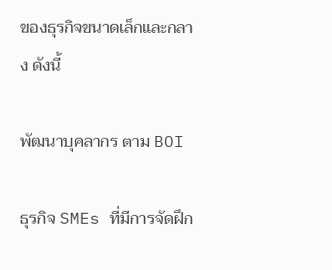ของธุรกิจขนาดเล็กและกลาง ดังนี้

พัฒนาบุคลากร ตาม BOI

ธุรกิจ SMEs ที่มีการจัดฝึก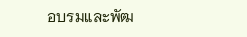อบรมและพัฒ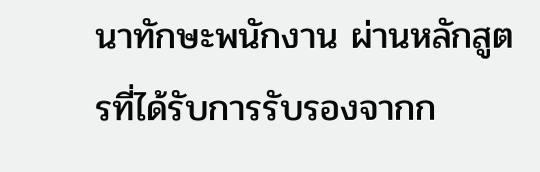นาทักษะพนักงาน ผ่านหลักสูตรที่ได้รับการรับรองจากก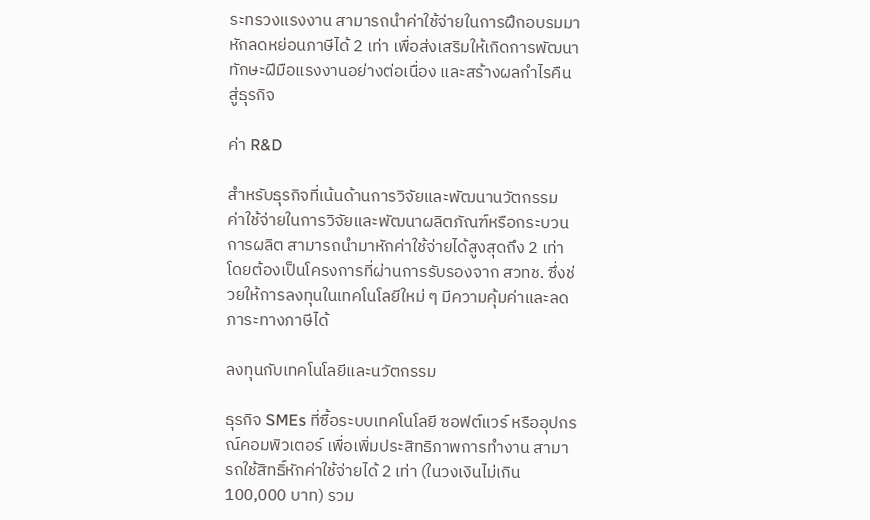ระทรวงแรงงาน สามารถนำค่าใช้จ่ายในการฝึกอบรมมาหักลดหย่อนภาษีได้ 2 เท่า เพื่อส่งเสริมให้เกิดการพัฒนาทักษะฝีมือแรงงานอย่างต่อเนื่อง และสร้างผลกำไรคืนสู่ธุรกิจ

ค่า R&D

สำหรับธุรกิจที่เน้นด้านการวิจัยและพัฒนานวัตกรรม ค่าใช้จ่ายในการวิจัยและพัฒนาผลิตภัณฑ์หรือกระบวนการผลิต สามารถนำมาหักค่าใช้จ่ายได้สูงสุดถึง 2 เท่า โดยต้องเป็นโครงการที่ผ่านการรับรองจาก สวทช. ซึ่งช่วยให้การลงทุนในเทคโนโลยีใหม่ ๆ มีความคุ้มค่าและลดภาระทางภาษีได้

ลงทุนกับเทคโนโลยีและนวัตกรรม

ธุรกิจ SMEs ที่ซื้อระบบเทคโนโลยี ซอฟต์แวร์ หรืออุปกรณ์คอมพิวเตอร์ เพื่อเพิ่มประสิทธิภาพการทำงาน สามารถใช้สิทธิ์หักค่าใช้จ่ายได้ 2 เท่า (ในวงเงินไม่เกิน 100,000 บาท) รวม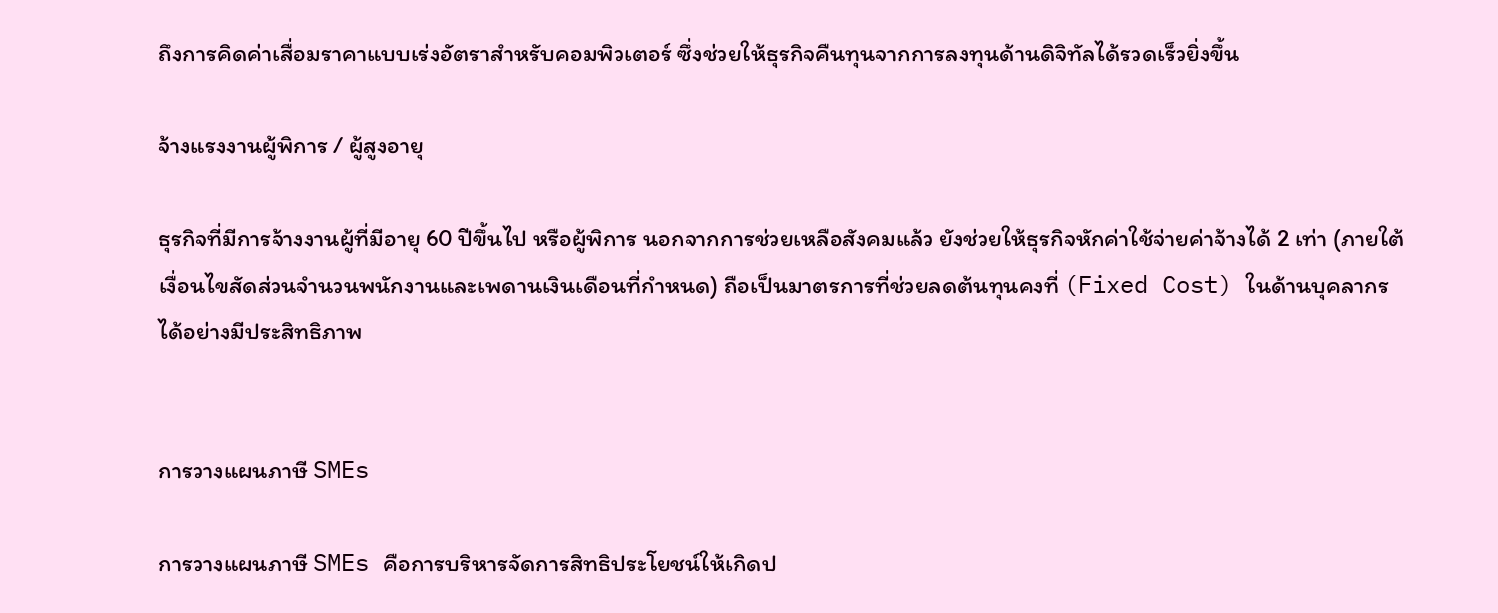ถึงการคิดค่าเสื่อมราคาแบบเร่งอัตราสำหรับคอมพิวเตอร์ ซึ่งช่วยให้ธุรกิจคืนทุนจากการลงทุนด้านดิจิทัลได้รวดเร็วยิ่งขึ้น

จ้างแรงงานผู้พิการ / ผู้สูงอายุ

ธุรกิจที่มีการจ้างงานผู้ที่มีอายุ 60 ปีขึ้นไป หรือผู้พิการ นอกจากการช่วยเหลือสังคมแล้ว ยังช่วยให้ธุรกิจหักค่าใช้จ่ายค่าจ้างได้ 2 เท่า (ภายใต้เงื่อนไขสัดส่วนจำนวนพนักงานและเพดานเงินเดือนที่กำหนด) ถือเป็นมาตรการที่ช่วยลดต้นทุนคงที่ (Fixed Cost) ในด้านบุคลากรได้อย่างมีประสิทธิภาพ


การวางแผนภาษี SMEs

การวางแผนภาษี SMEs คือการบริหารจัดการสิทธิประโยชน์ให้เกิดป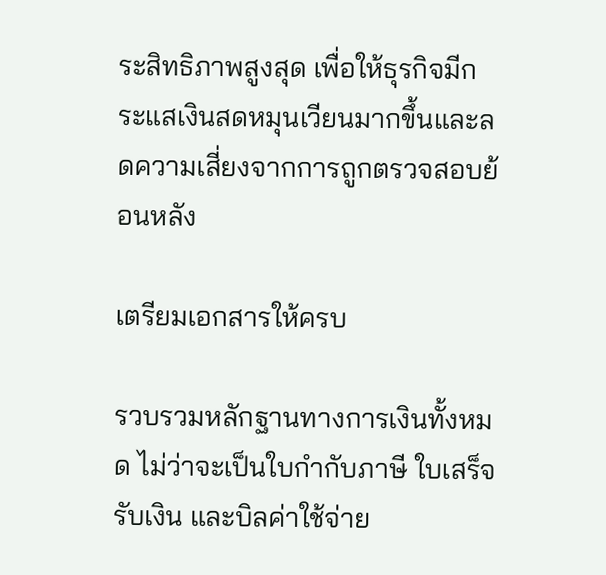ระสิทธิภาพสูงสุด เพื่อให้ธุรกิจมีกระแสเงินสดหมุนเวียนมากขึ้นและลดความเสี่ยงจากการถูกตรวจสอบย้อนหลัง

เตรียมเอกสารให้ครบ

รวบรวมหลักฐานทางการเงินทั้งหมด ไม่ว่าจะเป็นใบกำกับภาษี ใบเสร็จรับเงิน และบิลค่าใช้จ่าย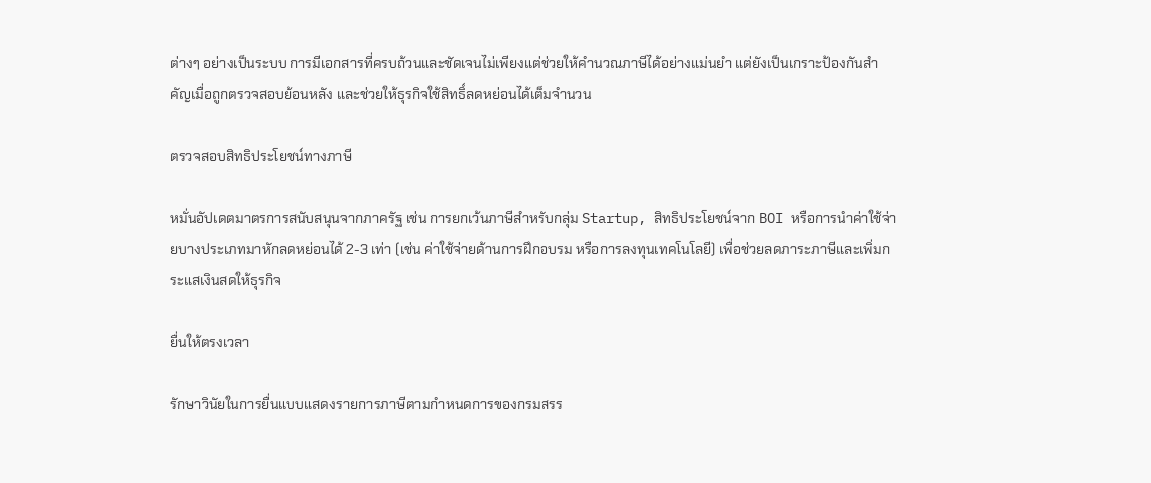ต่างๆ อย่างเป็นระบบ การมีเอกสารที่ครบถ้วนและชัดเจนไม่เพียงแต่ช่วยให้คำนวณภาษีได้อย่างแม่นยำ แต่ยังเป็นเกราะป้องกันสำคัญเมื่อถูกตรวจสอบย้อนหลัง และช่วยให้ธุรกิจใช้สิทธิ์ลดหย่อนได้เต็มจำนวน

ตรวจสอบสิทธิประโยชน์ทางภาษี

หมั่นอัปเดตมาตรการสนับสนุนจากภาครัฐ เช่น การยกเว้นภาษีสำหรับกลุ่ม Startup, สิทธิประโยชน์จาก BOI หรือการนำค่าใช้จ่ายบางประเภทมาหักลดหย่อนได้ 2-3 เท่า (เช่น ค่าใช้จ่ายด้านการฝึกอบรม หรือการลงทุนเทคโนโลยี) เพื่อช่วยลดภาระภาษีและเพิ่มกระแสเงินสดให้ธุรกิจ

ยื่นให้ตรงเวลา

รักษาวินัยในการยื่นแบบแสดงรายการภาษีตามกำหนดการของกรมสรร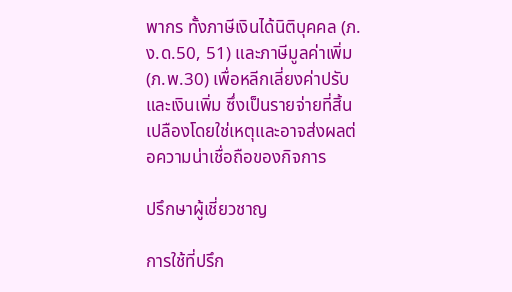พากร ทั้งภาษีเงินได้นิติบุคคล (ภ.ง.ด.50, 51) และภาษีมูลค่าเพิ่ม (ภ.พ.30) เพื่อหลีกเลี่ยงค่าปรับและเงินเพิ่ม ซึ่งเป็นรายจ่ายที่สิ้นเปลืองโดยใช่เหตุและอาจส่งผลต่อความน่าเชื่อถือของกิจการ

ปรึกษาผู้เชี่ยวชาญ

การใช้ที่ปรึก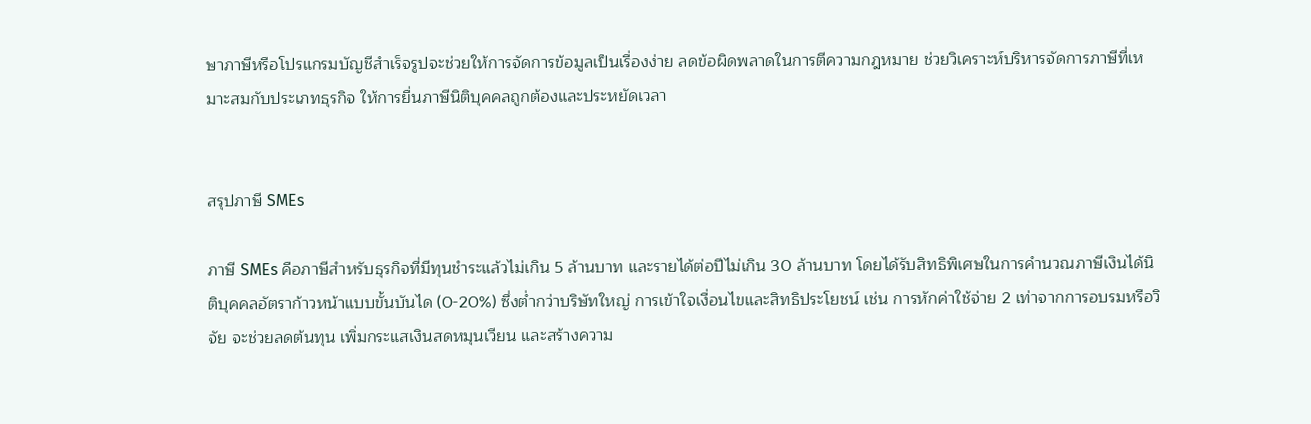ษาภาษีหรือโปรแกรมบัญชีสำเร็จรูปจะช่วยให้การจัดการข้อมูลเป็นเรื่องง่าย ลดข้อผิดพลาดในการตีความกฎหมาย ช่วยวิเคราะห์บริหารจัดการภาษีที่เหมาะสมกับประเภทธุรกิจ ให้การยื่นภาษีนิติบุคคลถูกต้องและประหยัดเวลา


สรุปภาษี SMEs

ภาษี SMEs คือภาษีสำหรับธุรกิจที่มีทุนชำระแล้วไม่เกิน 5 ล้านบาท และรายได้ต่อปีไม่เกิน 30 ล้านบาท โดยได้รับสิทธิพิเศษในการคำนวณภาษีเงินได้นิติบุคคลอัตราก้าวหน้าแบบขั้นบันได (0-20%) ซึ่งต่ำกว่าบริษัทใหญ่ การเข้าใจเงื่อนไขและสิทธิประโยชน์ เช่น การหักค่าใช้จ่าย 2 เท่าจากการอบรมหรือวิจัย จะช่วยลดต้นทุน เพิ่มกระแสเงินสดหมุนเวียน และสร้างความ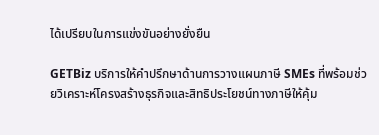ได้เปรียบในการแข่งขันอย่างยั่งยืน

GETBiz บริการให้คำปรึกษาด้านการวางแผนภาษี SMEs ที่พร้อมช่วยวิเคราะห์โครงสร้างธุรกิจและสิทธิประโยชน์ทางภาษีให้คุ้ม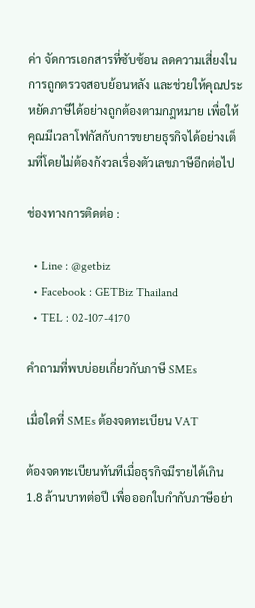ค่า จัดการเอกสารที่ซับซ้อน ลดความเสี่ยงในการถูกตรวจสอบย้อนหลัง และช่วยให้คุณประหยัดภาษีได้อย่างถูกต้องตามกฎหมาย เพื่อให้คุณมีเวลาโฟกัสกับการขยายธุรกิจได้อย่างเต็มที่โดยไม่ต้องกังวลเรื่องตัวเลขภาษีอีกต่อไป

ช่องทางการติดต่อ :

  • Line : @getbiz
  • Facebook : GETBiz Thailand
  • TEL : 02-107-4170

คำถามที่พบบ่อยเกี่ยวกับภาษี SMEs

เมื่อใดที่ SMEs ต้องจดทะเบียน VAT

ต้องจดทะเบียนทันทีเมื่อธุรกิจมีรายได้เกิน 1.8 ล้านบาทต่อปี เพื่อออกใบกำกับภาษีอย่า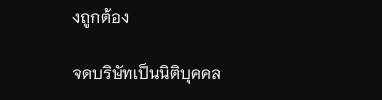งถูกต้อง

จดบริษัทเป็นนิติบุคคล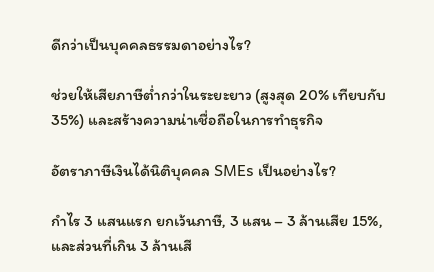ดีกว่าเป็นบุคคลธรรมดาอย่างไร?

ช่วยให้เสียภาษีต่ำกว่าในระยะยาว (สูงสุด 20% เทียบกับ 35%) และสร้างความน่าเชื่อถือในการทำธุรกิจ

อัตราภาษีเงินได้นิติบุคคล SMEs เป็นอย่างไร?

กำไร 3 แสนแรก ยกเว้นภาษี, 3 แสน – 3 ล้านเสีย 15%, และส่วนที่เกิน 3 ล้านเสี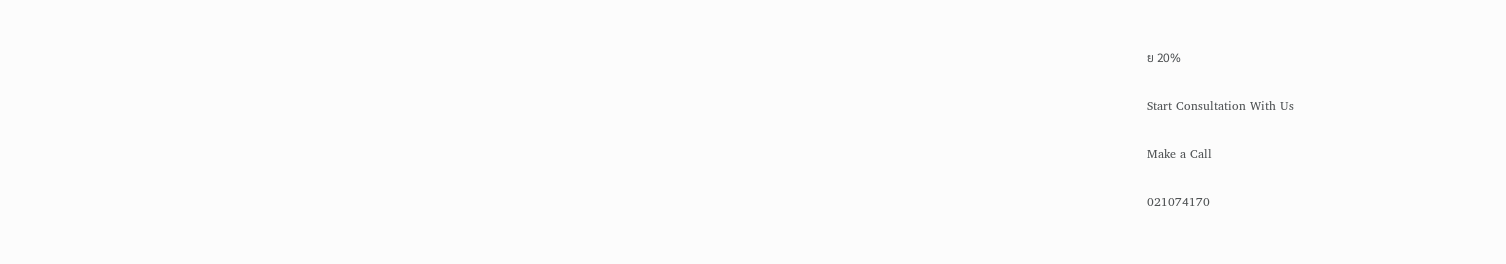ย 20%

Start Consultation With Us

Make a Call

021074170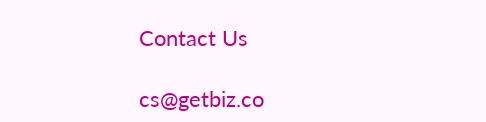Contact Us

cs@getbiz.co